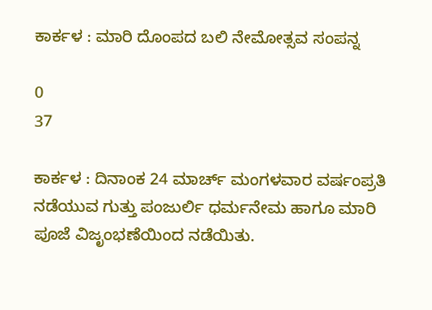ಕಾರ್ಕಳ : ಮಾರಿ ದೊಂಪದ ಬಲಿ ನೇಮೋತ್ಸವ ಸಂಪನ್ನ

0
37

ಕಾರ್ಕಳ : ದಿನಾಂಕ 24 ಮಾರ್ಚ್ ಮಂಗಳವಾರ ವರ್ಷಂಪ್ರತಿ ನಡೆಯುವ ಗುತ್ತು ಪಂಜುರ್ಲಿ ಧರ್ಮನೇಮ ಹಾಗೂ ಮಾರಿ ಪೂಜೆ ವಿಜೃಂಭಣೆಯಿಂದ ನಡೆಯಿತು.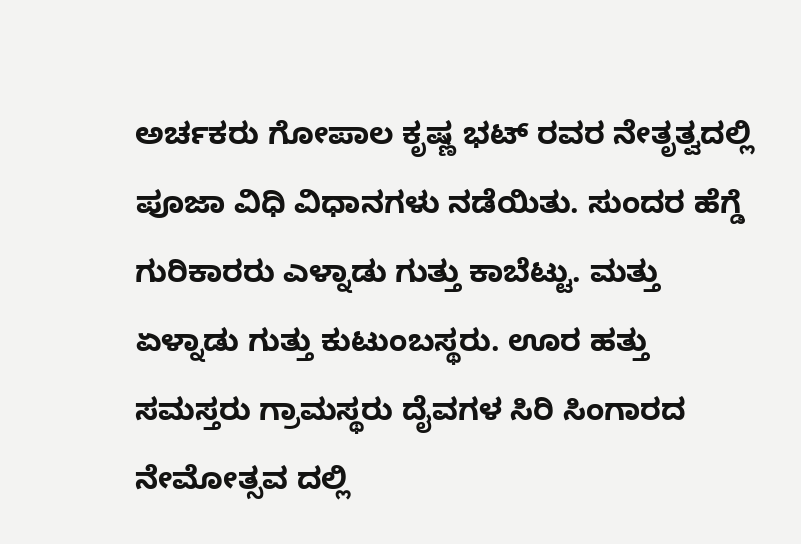ಅರ್ಚಕರು ಗೋಪಾಲ ಕೃಷ್ಣ ಭಟ್ ರವರ ನೇತೃತ್ವದಲ್ಲಿ ಪೂಜಾ ವಿಧಿ ವಿಧಾನಗಳು ನಡೆಯಿತು. ಸುಂದರ ಹೆಗ್ಡೆ ಗುರಿಕಾರರು ಎಳ್ನಾಡು ಗುತ್ತು ಕಾಬೆಟ್ಟು. ಮತ್ತು ಏಳ್ನಾಡು ಗುತ್ತು ಕುಟುಂಬಸ್ಥರು. ಊರ ಹತ್ತು ಸಮಸ್ತರು ಗ್ರಾಮಸ್ಥರು ದೈವಗಳ ಸಿರಿ ಸಿಂಗಾರದ ನೇಮೋತ್ಸವ ದಲ್ಲಿ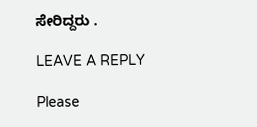ಸೇರಿದ್ದರು .

LEAVE A REPLY

Please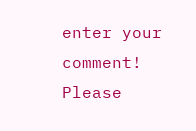enter your comment!
Please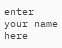enter your name here